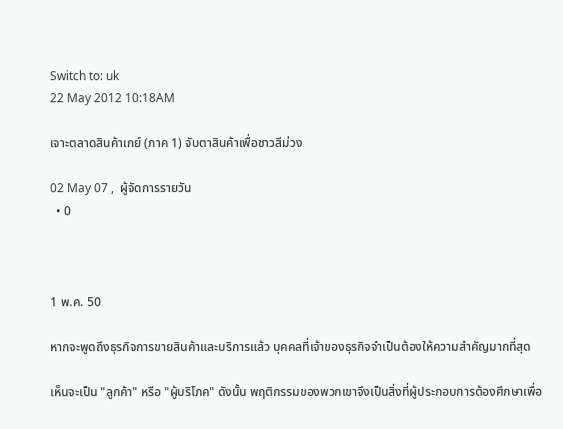Switch to: uk
22 May 2012 10:18AM

เจาะตลาดสินค้าเกย์ (ภาค 1) จับตาสินค้าเพื่อชาวสีม่วง

02 May 07 ,  ผู้จัดการรายวัน
  • 0



1 พ.ค. 50

หากจะพูดถึงธุรกิจการขายสินค้าและบริการแล้ว บุคคลที่เจ้าของธุรกิจจำเป็นต้องให้ความสำคัญมากที่สุด

เห็นจะเป็น "ลูกค้า" หรือ "ผู้บริโภค" ดังนั้น พฤติกรรมของพวกเขาจึงเป็นสิ่งที่ผู้ประกอบการต้องศึกษาเพื่อ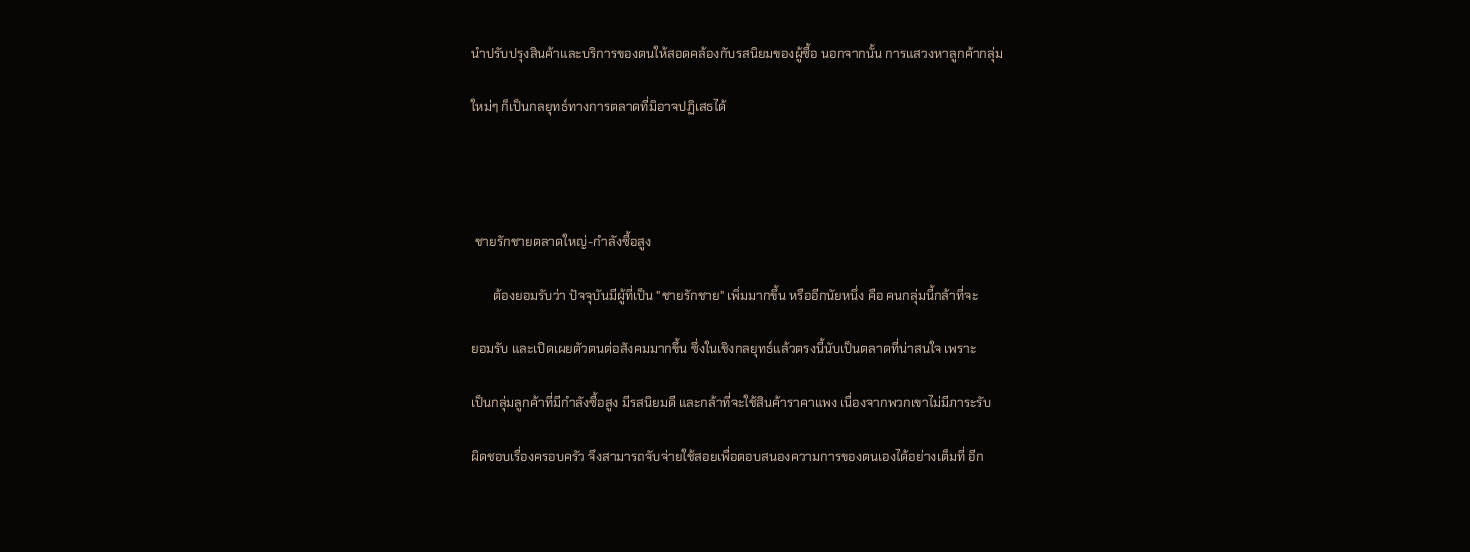นำปรับปรุงสินค้าและบริการของตนให้สอดคล้องกับรสนิยมของผู้ซื้อ นอกจากนั้น การแสวงหาลูกค้ากลุ่ม

ใหม่ๆ ก็เป็นกลยุทธ์ทางการตลาดที่มิอาจปฏิเสธได้




 ชายรักชายตลาดใหญ่-กำลังซื้อสูง

       ต้องยอมรับว่า ปัจจุบันมีผู้ที่เป็น "ชายรักชาย" เพิ่มมากขึ้น หรืออีกนัยหนึ่ง คือ คนกลุ่มนี้กล้าที่จะ

ยอมรับ และเปิดเผยตัวตนต่อสังคมมากขึ้น ซึ่งในเชิงกลยุทธ์แล้วตรงนี้นับเป็นตลาดที่น่าสนใจ เพราะ

เป็นกลุ่มลูกค้าที่มีกำลังซื้อสูง มีรสนิยมดี และกล้าที่จะใช้สินค้าราคาแพง เนื่องจากพวกเขาไม่มีภาระรับ

ผิดชอบเรื่องครอบครัว จึงสามารถจับจ่ายใช้สอยเพื่อตอบสนองความการของตนเองได้อย่างเต็มที่ อีก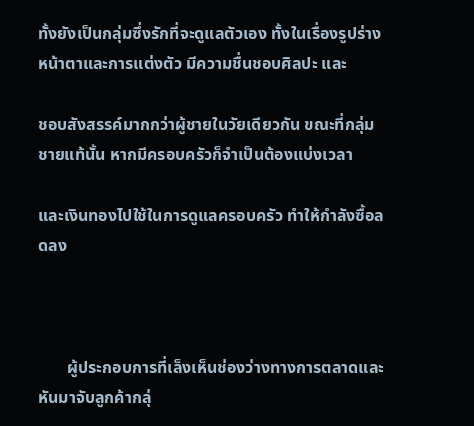ทั้งยังเป็นกลุ่มซึ่งรักที่จะดูแลตัวเอง ทั้งในเรื่องรูปร่างหน้าตาและการแต่งตัว มีความชื่นชอบศิลปะ และ

ชอบสังสรรค์มากกว่าผู้ชายในวัยเดียวกัน ขณะที่กลุ่มชายแท้นั้น หากมีครอบครัวก็จำเป็นต้องแบ่งเวลา

และเงินทองไปใช้ในการดูแลครอบครัว ทำให้กำลังซื้อลดลง



       ผู้ประกอบการที่เล็งเห็นช่องว่างทางการตลาดและหันมาจับลูกค้ากลุ่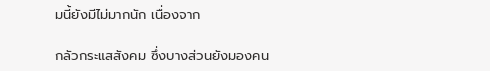มนี้ยังมีไม่มากนัก เนื่องจาก

กลัวกระแสสังคม ซึ่งบางส่วนยังมองคน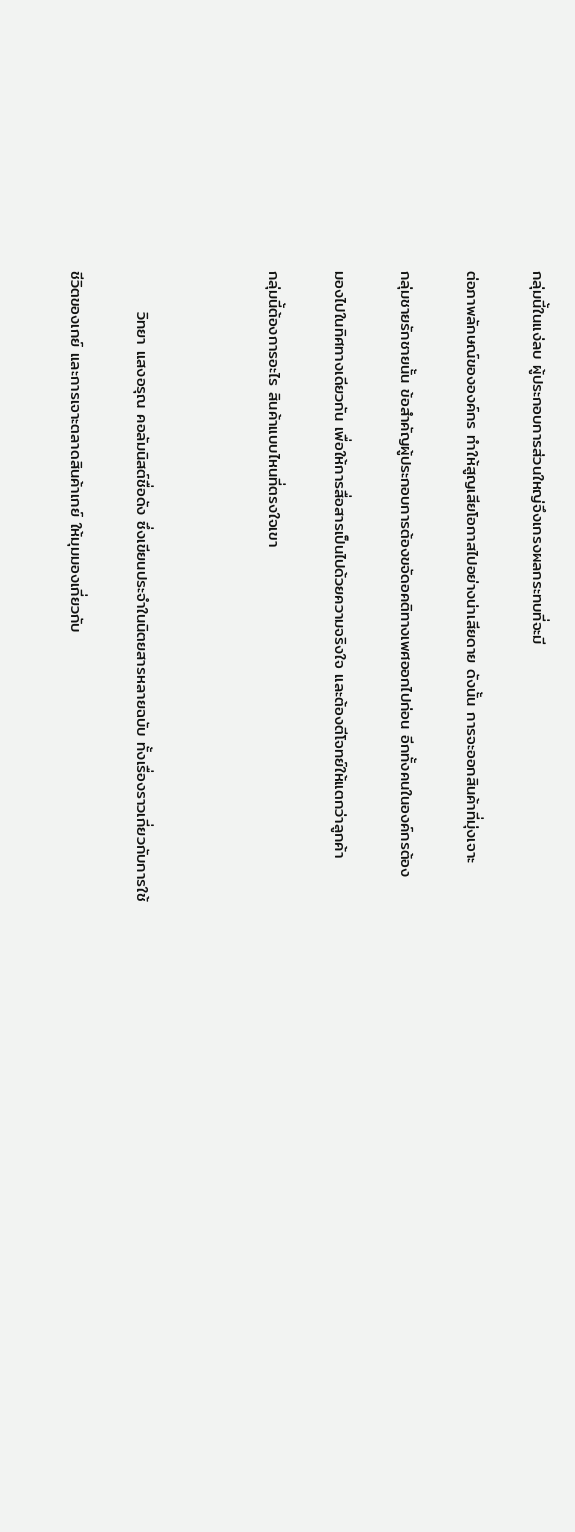กลุ่มนี้ในแง่ลบ ผู้ประกอบการส่วนใหญ่จึงเกรงผลกระทบที่จะมี

ต่อภาพลักษณ์ขององค์กร ทำให้สูญเสียโอกาสไปอย่างน่าเสียดาย ดังนั้น การจะออกสินค้าที่มุ่งเจาะ

กลุ่มชายรักชายนั้น ข้อสำคัญผู้ประกอบการต้องขจัดอคติทางเพศออกไปก่อน อีกทั้งคนในองค์กรต้อง

มองไปในทิศทางเดียวกัน เพื่อให้การสื่อสารเป็นไปด้วยความจริงใจ และต้องตีโจทย์ให้แตกว่าลูกค้า

กลุ่มนี้ต้องการอะไร สินค้าแบบไหนที่ตรงใจเขา



       วิทยา แสงอรุณ คอลัมนิสต์ชื่อดัง ซึ่งเขียนประจำในนิตยสารหลายฉบับ ทั้งเรื่องราวเกี่ยวกับการใช้

ชีวิตของเกย์ และการเจาะตลาดสินค้าเกย์ ให้มุมมองเกี่ยวกับ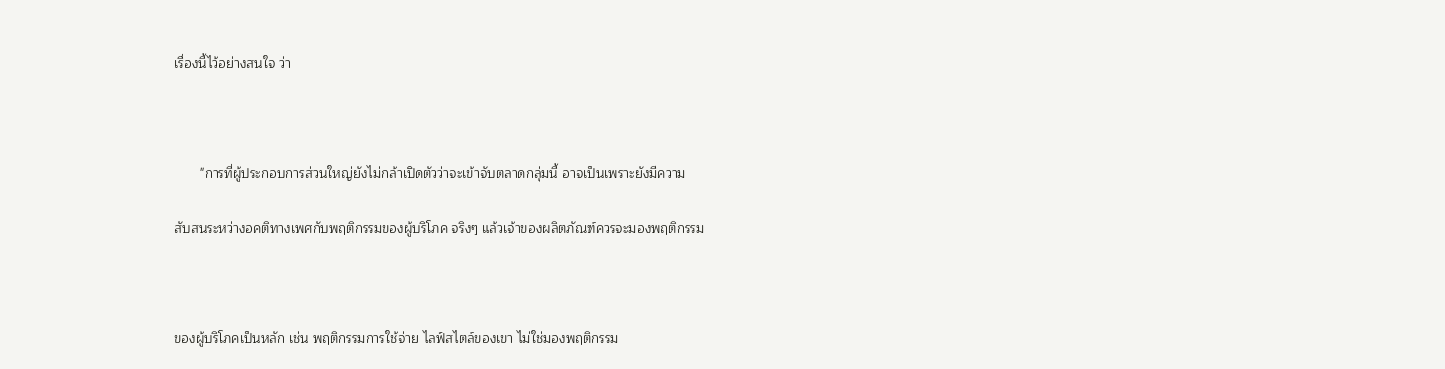เรื่องนี้ไว้อย่างสนใจ ว่า



       "การที่ผู้ประกอบการส่วนใหญ่ยังไม่กล้าเปิดตัวว่าจะเข้าจับตลาดกลุ่มนี้ อาจเป็นเพราะยังมีความ

สับสนระหว่างอคติทางเพศกับพฤติกรรมของผู้บริโภค จริงๆ แล้วเจ้าของผลิตภัณฑ์ควรจะมองพฤติกรรม



ของผู้บริโภคเป็นหลัก เช่น พฤติกรรมการใช้จ่าย ไลฟ์สไตล์ของเขา ไม่ใช่มองพฤติกรรม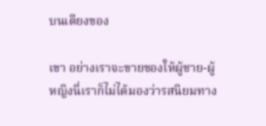บนเตียงของ

เขา อย่างเราจะขายของให้ผู้ชาย-ผู้หญิงนี่เราก็ไม่ได้มองว่ารสนิยมทาง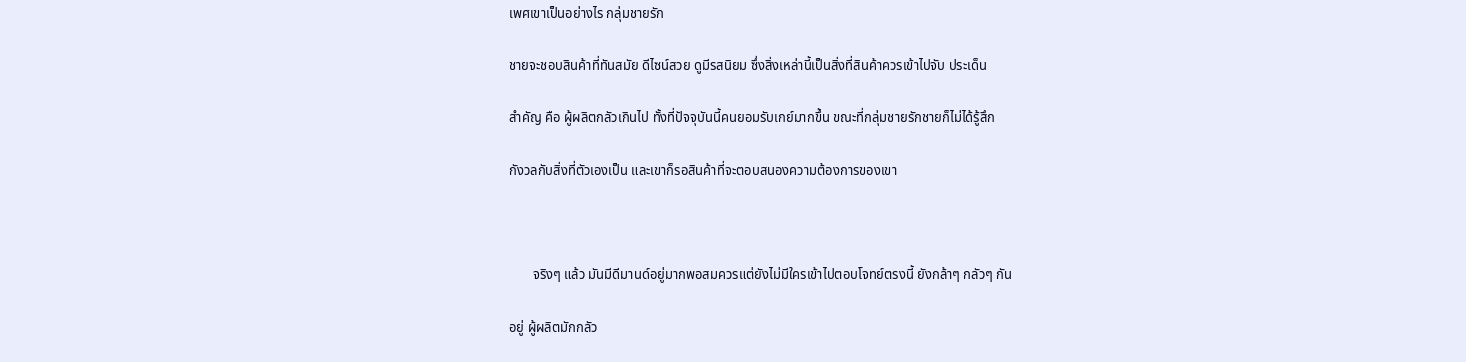เพศเขาเป็นอย่างไร กลุ่มชายรัก

ชายจะชอบสินค้าที่ทันสมัย ดีไซน์สวย ดูมีรสนิยม ซึ่งสิ่งเหล่านี้เป็นสิ่งที่สินค้าควรเข้าไปจับ ประเด็น

สำคัญ คือ ผู้ผลิตกลัวเกินไป ทั้งที่ปัจจุบันนี้คนยอมรับเกย์มากขึ้น ขณะที่กลุ่มชายรักชายก็ไม่ได้รู้สึก

กังวลกับสิ่งที่ตัวเองเป็น และเขาก็รอสินค้าที่จะตอบสนองความต้องการของเขา



       จริงๆ แล้ว มันมีดีมานด์อยู่มากพอสมควรแต่ยังไม่มีใครเข้าไปตอบโจทย์ตรงนี้ ยังกล้าๆ กลัวๆ กัน

อยู่ ผู้ผลิตมักกลัว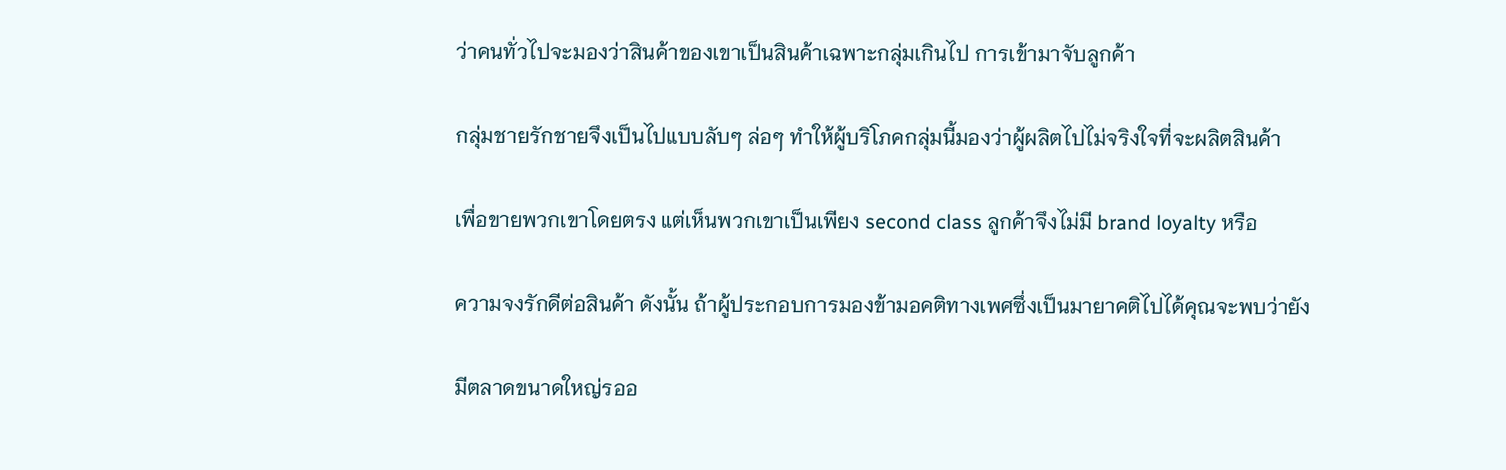ว่าคนทั่วไปจะมองว่าสินค้าของเขาเป็นสินค้าเฉพาะกลุ่มเกินไป การเข้ามาจับลูกค้า

กลุ่มชายรักชายจึงเป็นไปแบบลับๆ ล่อๆ ทำให้ผู้บริโภคกลุ่มนี้มองว่าผู้ผลิตไปไม่จริงใจที่จะผลิตสินค้า

เพื่อขายพวกเขาโดยตรง แต่เห็นพวกเขาเป็นเพียง second class ลูกค้าจึงไม่มี brand loyalty หรือ

ความจงรักดีต่อสินค้า ดังนั้น ถ้าผู้ประกอบการมองข้ามอคติทางเพศซึ่งเป็นมายาคติไปได้คุณจะพบว่ายัง

มีตลาดขนาดใหญ่รออ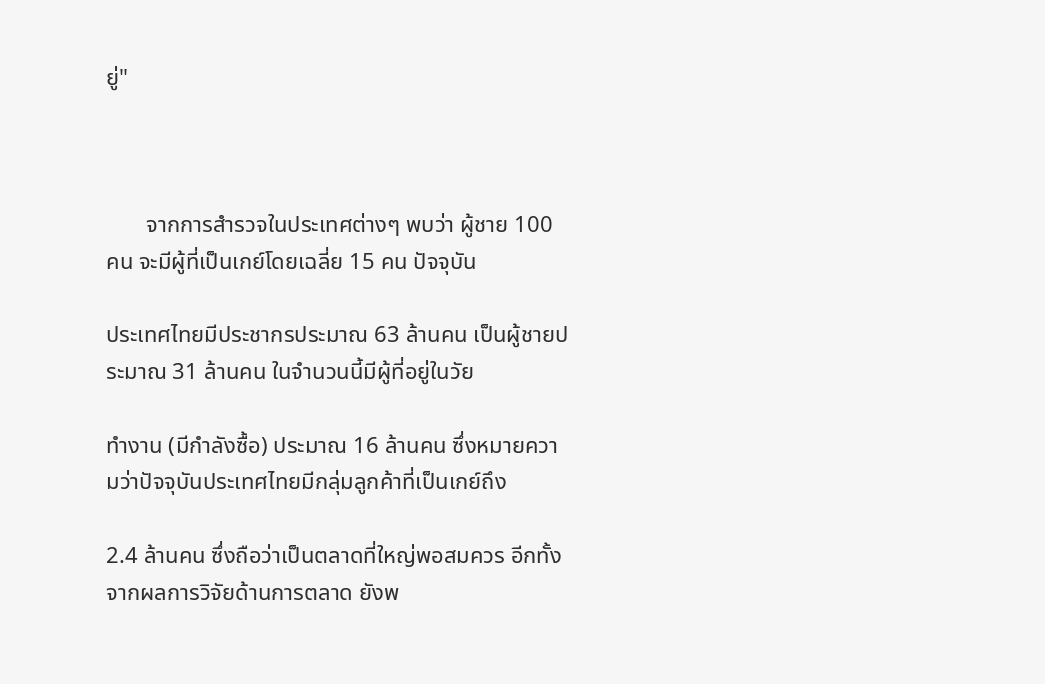ยู่"



       จากการสำรวจในประเทศต่างๆ พบว่า ผู้ชาย 100 คน จะมีผู้ที่เป็นเกย์โดยเฉลี่ย 15 คน ปัจจุบัน

ประเทศไทยมีประชากรประมาณ 63 ล้านคน เป็นผู้ชายประมาณ 31 ล้านคน ในจำนวนนี้มีผู้ที่อยู่ในวัย

ทำงาน (มีกำลังซื้อ) ประมาณ 16 ล้านคน ซึ่งหมายความว่าปัจจุบันประเทศไทยมีกลุ่มลูกค้าที่เป็นเกย์ถึง

2.4 ล้านคน ซึ่งถือว่าเป็นตลาดที่ใหญ่พอสมควร อีกทั้งจากผลการวิจัยด้านการตลาด ยังพ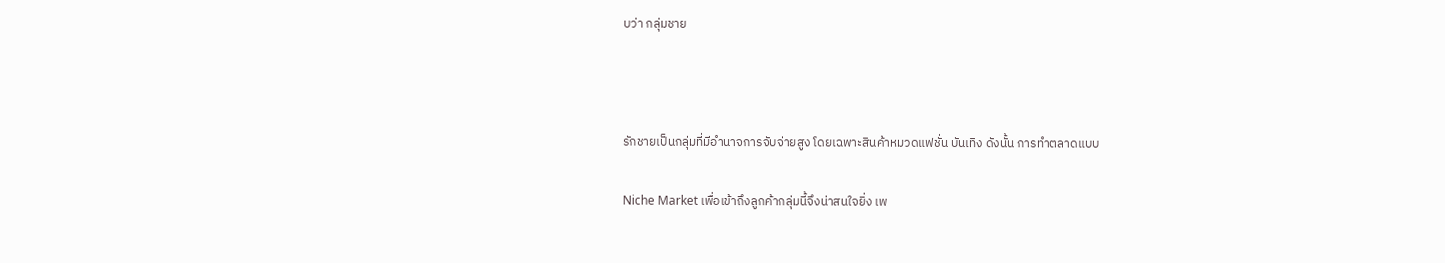บว่า กลุ่มชาย



รักชายเป็นกลุ่มที่มีอำนาจการจับจ่ายสูง โดยเฉพาะสินค้าหมวดแฟชั่น บันเทิง ดังนั้น การทำตลาดแบบ

Niche Market เพื่อเข้าถึงลูกค้ากลุ่มนี้จึงน่าสนใจยิ่ง เพ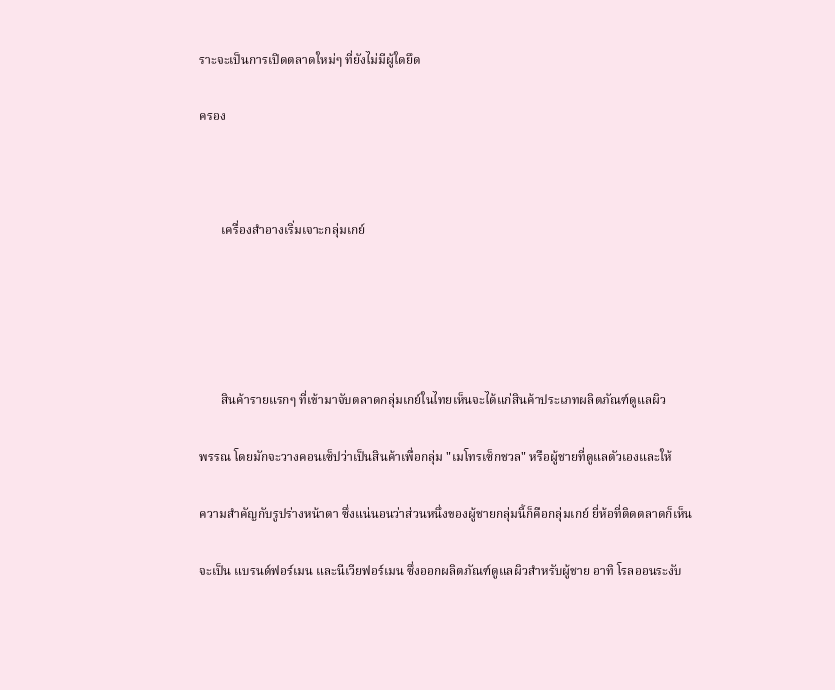ราะจะเป็นการเปิดตลาดใหม่ๆ ที่ยังไม่มีผู้ใดยึด

ครอง



       เครื่องสำอางเริ่มเจาะกลุ่มเกย์





       สินค้ารายแรกๆ ที่เข้ามาจับตลาดกลุ่มเกย์ในไทยเห็นจะได้แก่สินค้าประเภทผลิตภัณฑ์ดูแลผิว

พรรณ โดยมักจะวางคอนเซ็ปว่าเป็นสินค้าเพื่อกลุ่ม "เมโทรเซ็กชวล" หรือผู้ชายที่ดูแลตัวเองและให้

ความสำคัญกับรูปร่างหน้าตา ซึ่งแน่นอนว่าส่วนหนึ่งของผู้ชายกลุ่มนี้ก็คือกลุ่มเกย์ ยี่ห้อที่ติดตลาดก็เห็น

จะเป็น แบรนด์ฟอร์เมน และนีเวียฟอร์เมน ซึ่งออกผลิตภัณฑ์ดูแลผิวสำหรับผู้ชาย อาทิ โรลออนระงับ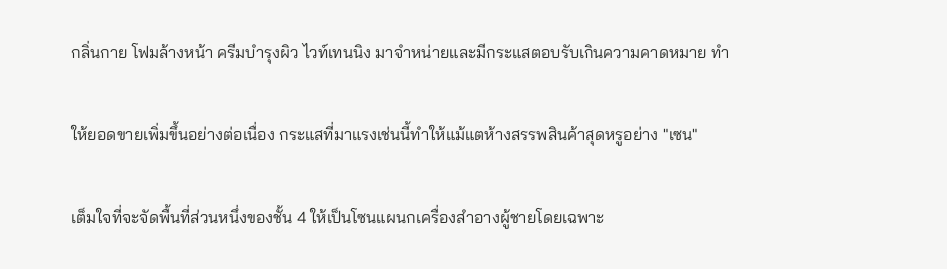กลิ่นกาย โฟมล้างหน้า ครีมบำรุงผิว ไวท์เทนนิง มาจำหน่ายและมีกระแสตอบรับเกินความคาดหมาย ทำ

ให้ยอดขายเพิ่มขึ้นอย่างต่อเนื่อง กระแสที่มาแรงเช่นนี้ทำให้แม้แตห้างสรรพสินค้าสุดหรูอย่าง "เซน"

เต็มใจที่จะจัดพื้นที่ส่วนหนึ่งของชั้น 4 ให้เป็นโซนแผนกเครื่องสำอางผู้ชายโดยเฉพาะ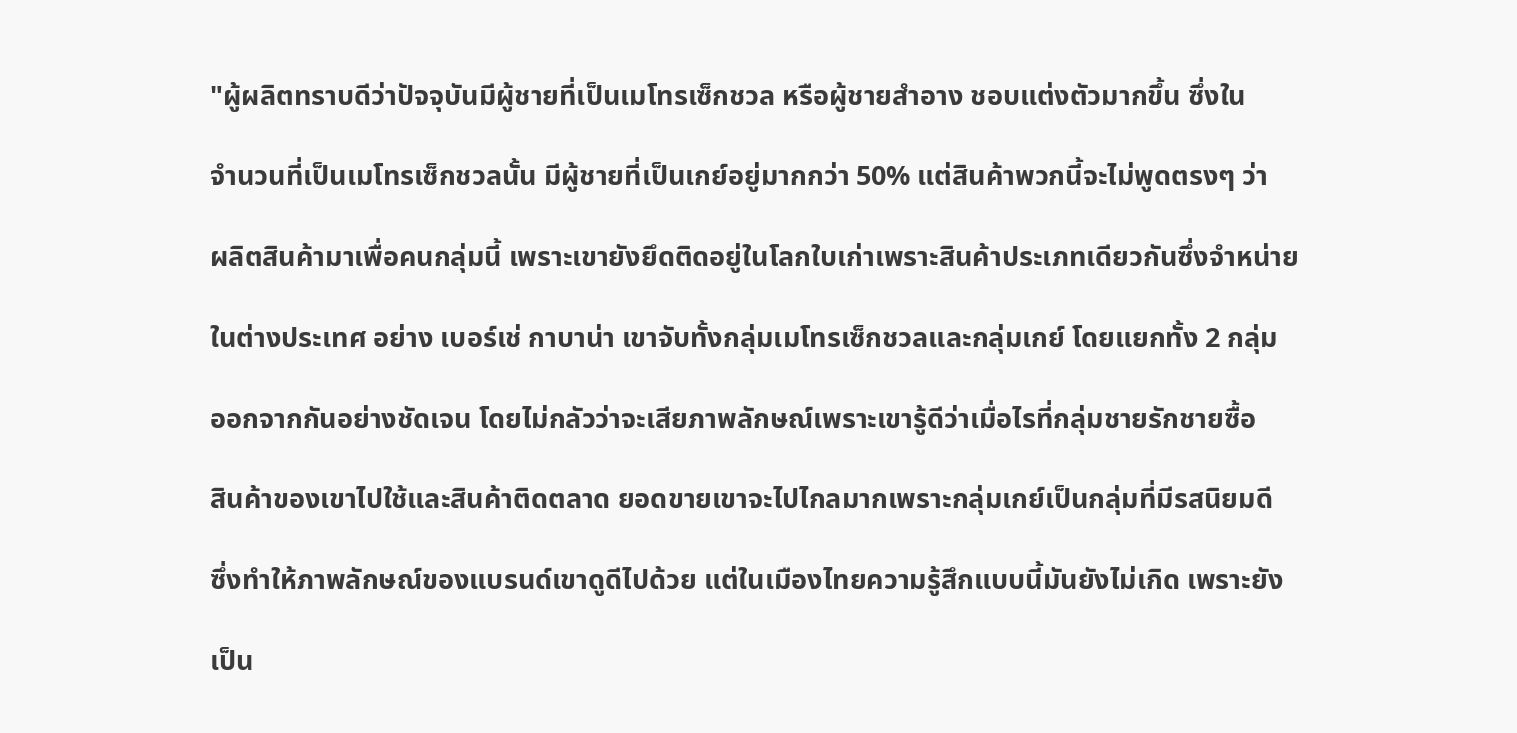"ผู้ผลิตทราบดีว่าปัจจุบันมีผู้ชายที่เป็นเมโทรเซ็กชวล หรือผู้ชายสำอาง ชอบแต่งตัวมากขึ้น ซึ่งใน

จำนวนที่เป็นเมโทรเซ็กชวลนั้น มีผู้ชายที่เป็นเกย์อยู่มากกว่า 50% แต่สินค้าพวกนี้จะไม่พูดตรงๆ ว่า

ผลิตสินค้ามาเพื่อคนกลุ่มนี้ เพราะเขายังยึดติดอยู่ในโลกใบเก่าเพราะสินค้าประเภทเดียวกันซึ่งจำหน่าย

ในต่างประเทศ อย่าง เบอร์เช่ กาบาน่า เขาจับทั้งกลุ่มเมโทรเซ็กชวลและกลุ่มเกย์ โดยแยกทั้ง 2 กลุ่ม

ออกจากกันอย่างชัดเจน โดยไม่กลัวว่าจะเสียภาพลักษณ์เพราะเขารู้ดีว่าเมื่อไรที่กลุ่มชายรักชายซื้อ

สินค้าของเขาไปใช้และสินค้าติดตลาด ยอดขายเขาจะไปไกลมากเพราะกลุ่มเกย์เป็นกลุ่มที่มีรสนิยมดี

ซึ่งทำให้ภาพลักษณ์ของแบรนด์เขาดูดีไปด้วย แต่ในเมืองไทยความรู้สึกแบบนี้มันยังไม่เกิด เพราะยัง

เป็น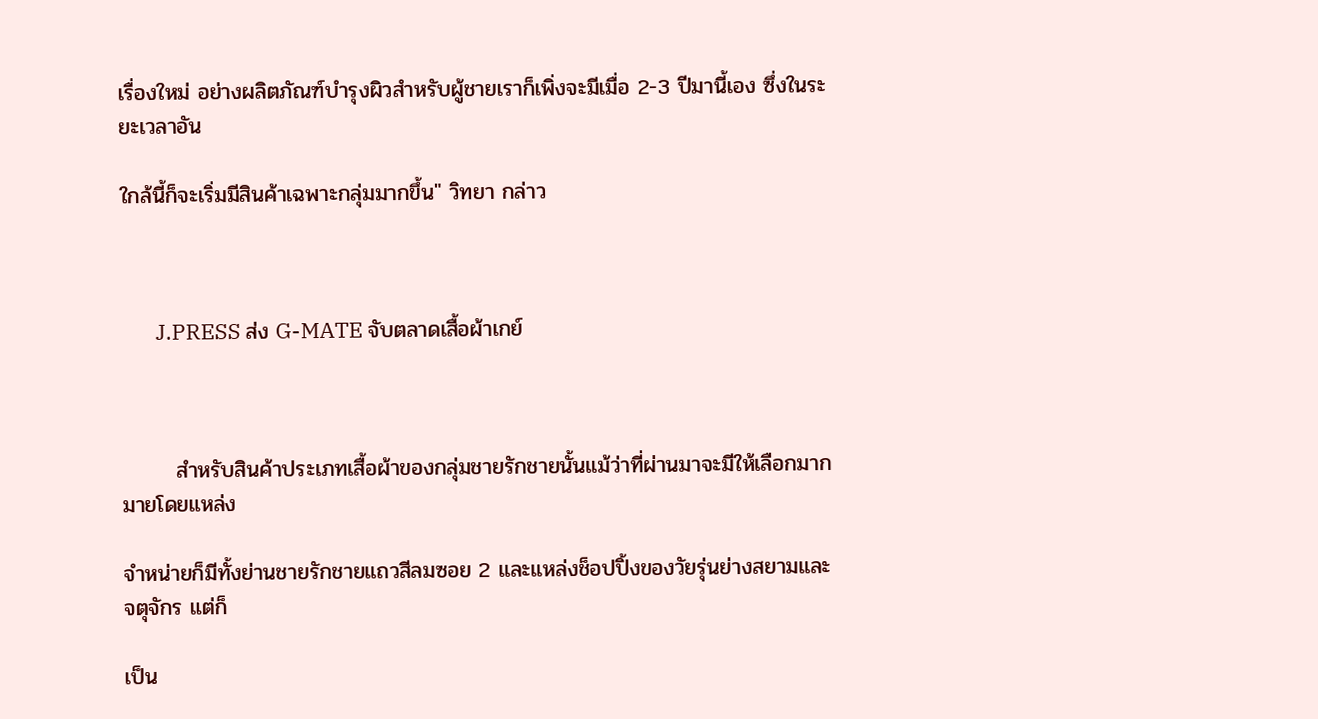เรื่องใหม่ อย่างผลิตภัณฑ์บำรุงผิวสำหรับผู้ชายเราก็เพิ่งจะมีเมื่อ 2-3 ปีมานี้เอง ซึ่งในระยะเวลาอัน

ใกล้นี้ก็จะเริ่มมีสินค้าเฉพาะกลุ่มมากขึ้น" วิทยา กล่าว



       J.PRESS ส่ง G-MATE จับตลาดเสื้อผ้าเกย์



       สำหรับสินค้าประเภทเสื้อผ้าของกลุ่มชายรักชายนั้นแม้ว่าที่ผ่านมาจะมีให้เลือกมากมายโดยแหล่ง

จำหน่ายก็มีทั้งย่านชายรักชายแถวสีลมซอย 2 และแหล่งช็อปปิ้งของวัยรุ่นย่างสยามและจตุจักร แต่ก็

เป็น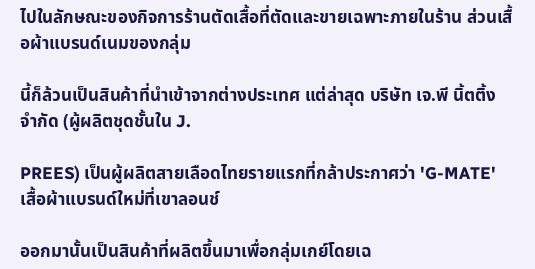ไปในลักษณะของกิจการร้านตัดเสื้อที่ตัดและขายเฉพาะภายในร้าน ส่วนเสื้อผ้าแบรนด์เนมของกลุ่ม

นี้ก็ล้วนเป็นสินค้าที่นำเข้าจากต่างประเทศ แต่ล่าสุด บริษัท เจ.พี นิ้ตติ้ง จำกัด (ผู้ผลิตชุดชั้นใน J.

PREES) เป็นผู้ผลิตสายเลือดไทยรายแรกที่กล้าประกาศว่า 'G-MATE' เสื้อผ้าแบรนด์ใหม่ที่เขาลอนช์

ออกมานั้นเป็นสินค้าที่ผลิตขึ้นมาเพื่อกลุ่มเกย์โดยเฉ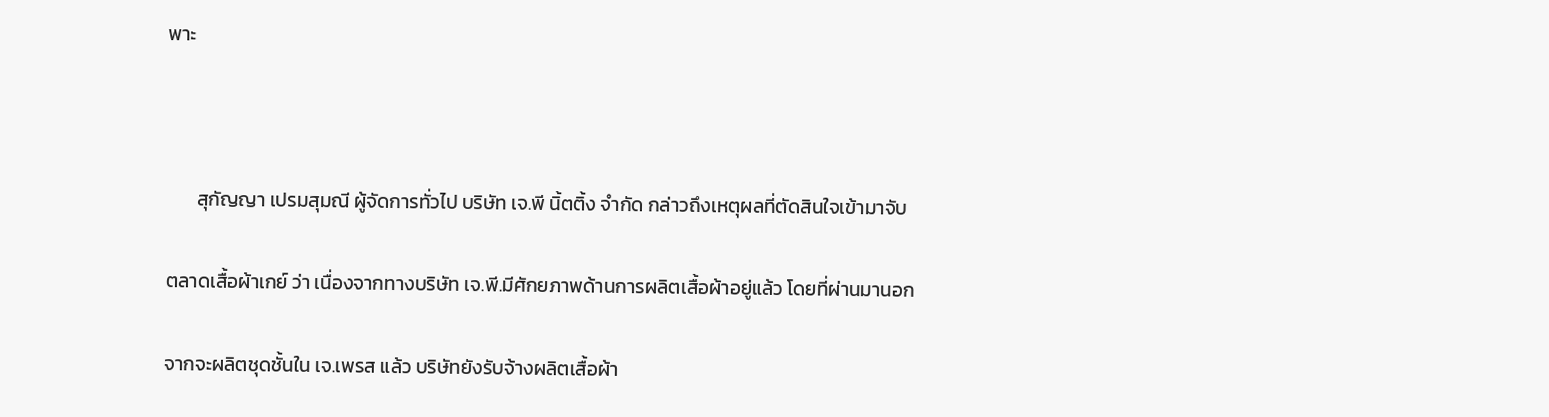พาะ



       สุกัญญา เปรมสุมณี ผู้จัดการทั่วไป บริษัท เจ.พี นิ้ตติ้ง จำกัด กล่าวถึงเหตุผลที่ตัดสินใจเข้ามาจับ

ตลาดเสื้อผ้าเกย์ ว่า เนื่องจากทางบริษัท เจ.พี.มีศักยภาพด้านการผลิตเสื้อผ้าอยู่แล้ว โดยที่ผ่านมานอก

จากจะผลิตชุดชั้นใน เจ.เพรส แล้ว บริษัทยังรับจ้างผลิตเสื้อผ้า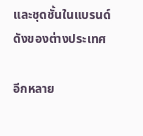และชุดชั้นในแบรนด์ดังของต่างประเทศ

อีกหลาย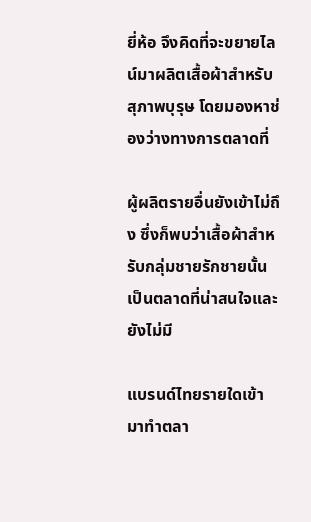ยี่ห้อ จึงคิดที่จะขยายไลน์มาผลิตเสื้อผ้าสำหรับสุภาพบุรุษ โดยมองหาช่องว่างทางการตลาดที่

ผู้ผลิตรายอื่นยังเข้าไม่ถึง ซึ่งก็พบว่าเสื้อผ้าสำหรับกลุ่มชายรักชายนั้นเป็นตลาดที่น่าสนใจและยังไม่มี

แบรนด์ไทยรายใดเข้ามาทำตลา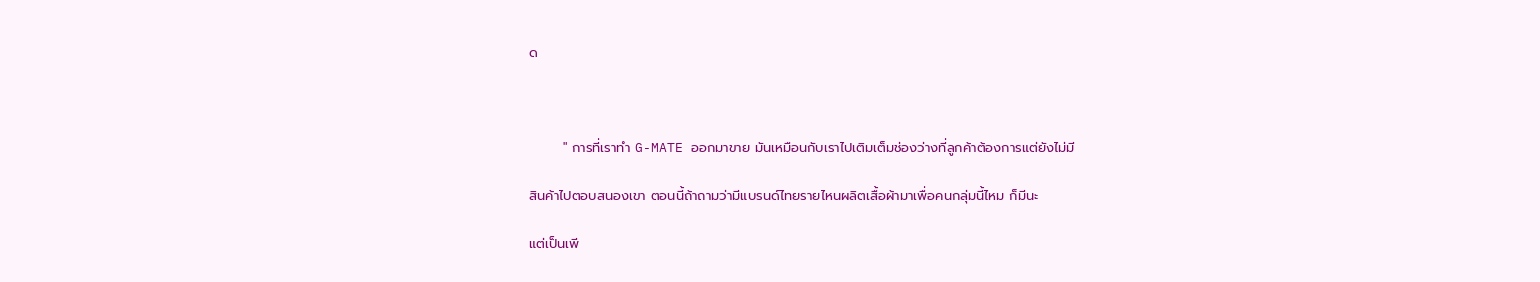ด



       " การที่เราทำ G-MATE ออกมาขาย มันเหมือนกับเราไปเติมเต็มช่องว่างที่ลูกค้าต้องการแต่ยังไม่มี

สินค้าไปตอบสนองเขา ตอนนี้ถ้าถามว่ามีแบรนด์ไทยรายไหนผลิตเสื้อผ้ามาเพื่อคนกลุ่มนี้ไหม ก็มีนะ

แต่เป็นเพี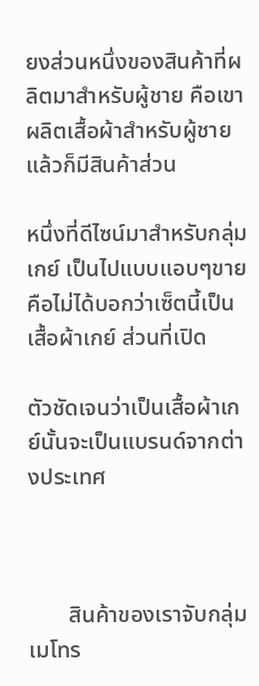ยงส่วนหนึ่งของสินค้าที่ผลิตมาสำหรับผู้ชาย คือเขาผลิตเสื้อผ้าสำหรับผู้ชาย แล้วก็มีสินค้าส่วน

หนึ่งที่ดีไซน์มาสำหรับกลุ่มเกย์ เป็นไปแบบแอบๆขาย คือไม่ได้บอกว่าเซ็ตนี้เป็นเสื้อผ้าเกย์ ส่วนที่เปิด

ตัวชัดเจนว่าเป็นเสื้อผ้าเกย์นั้นจะเป็นแบรนด์จากต่างประเทศ



       สินค้าของเราจับกลุ่มเมโทร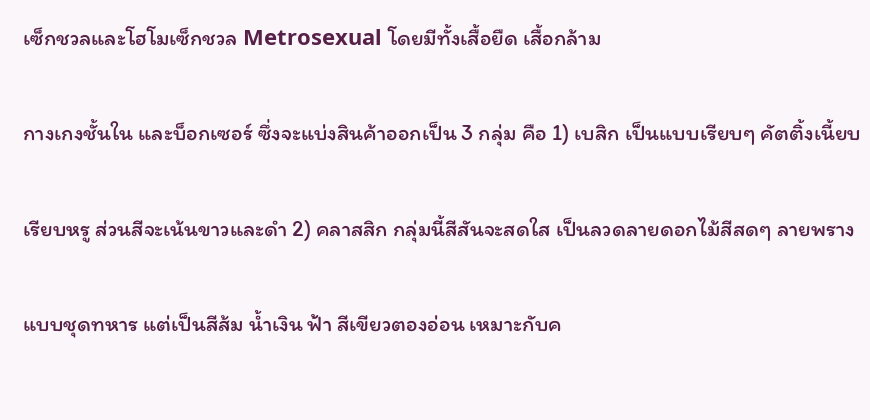เซ็กชวลและโฮโมเซ็กชวล Metrosexual โดยมีทั้งเสื้อยืด เสื้อกล้าม

กางเกงชั้นใน และบ็อกเซอร์ ซึ่งจะแบ่งสินค้าออกเป็น 3 กลุ่ม คือ 1) เบสิก เป็นแบบเรียบๆ คัตติ้งเนี้ยบ

เรียบหรู ส่วนสีจะเน้นขาวและดำ 2) คลาสสิก กลุ่มนี้สีสันจะสดใส เป็นลวดลายดอกไม้สีสดๆ ลายพราง

แบบชุดทหาร แต่เป็นสีส้ม น้ำเงิน ฟ้า สีเขียวตองอ่อน เหมาะกับค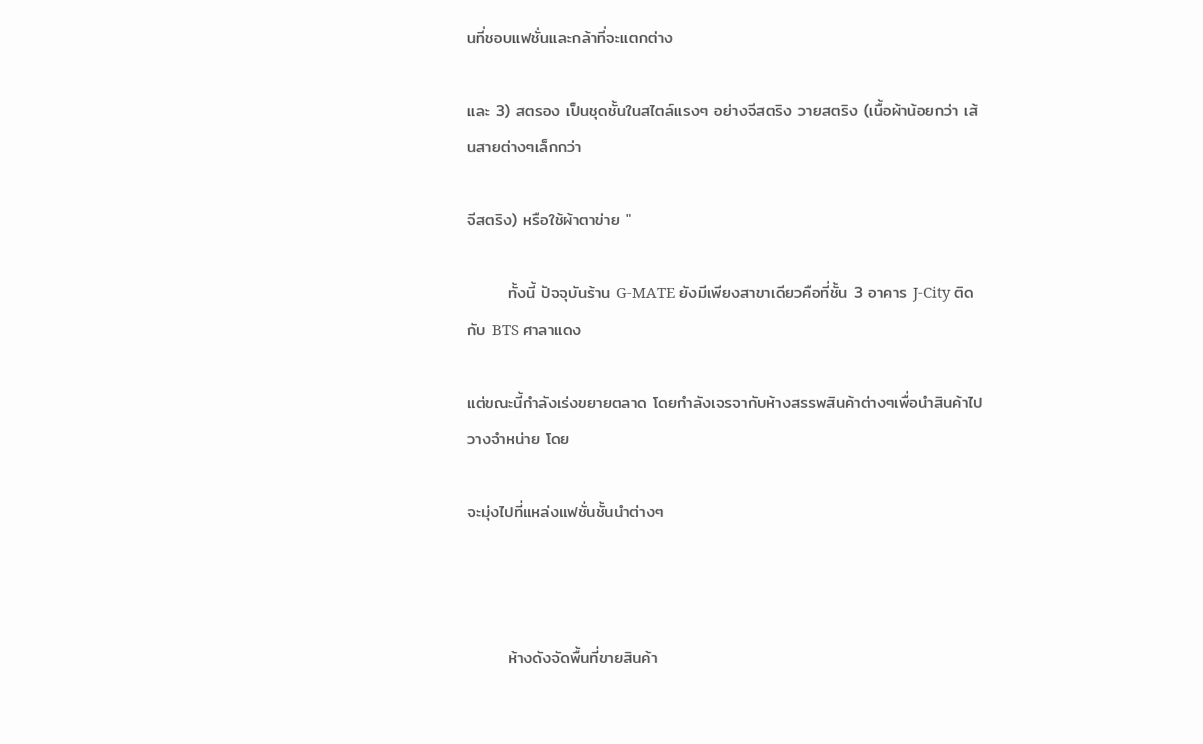นที่ชอบแฟชั่นและกล้าที่จะแตกต่าง

และ 3) สตรอง เป็นชุดชั้นในสไตล์แรงๆ อย่างจีสตริง วายสตริง (เนื้อผ้าน้อยกว่า เส้นสายต่างๆเล็กกว่า

จีสตริง) หรือใช้ผ้าตาข่าย "

       ทั้งนี้ ปัจจุบันร้าน G-MATE ยังมีเพียงสาขาเดียวคือที่ชั้น 3 อาคาร J-City ติดกับ BTS ศาลาแดง

แต่ขณะนี้กำลังเร่งขยายตลาด โดยกำลังเจรจากับห้างสรรพสินค้าต่างๆเพื่อนำสินค้าไปวางจำหน่าย โดย

จะมุ่งไปที่แหล่งแฟชั่นชั้นนำต่างๆ



       ห้างดังจัดพื้นที่ขายสินค้า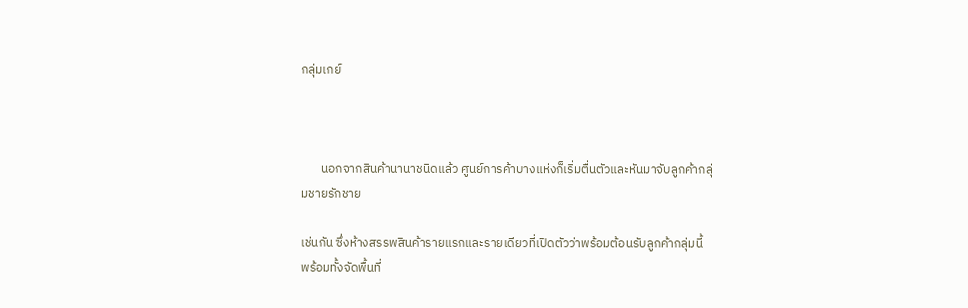กลุ่มเกย์



       นอกจากสินค้านานาชนิดแล้ว ศูนย์การค้าบางแห่งก็เริ่มตื่นตัวและหันมาจับลูกค้ากลุ่มชายรักชาย

เช่นกัน ซึ่งห้างสรรพสินค้ารายแรกและรายเดียวที่เปิดตัวว่าพร้อมต้อนรับลูกค้ากลุ่มนี้ พร้อมทั้งจัดพื้นที่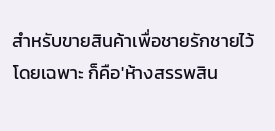สำหรับขายสินค้าเพื่อชายรักชายไว้โดยเฉพาะ ก็คือ'ห้างสรรพสิน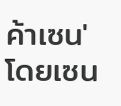ค้าเซน' โดยเซน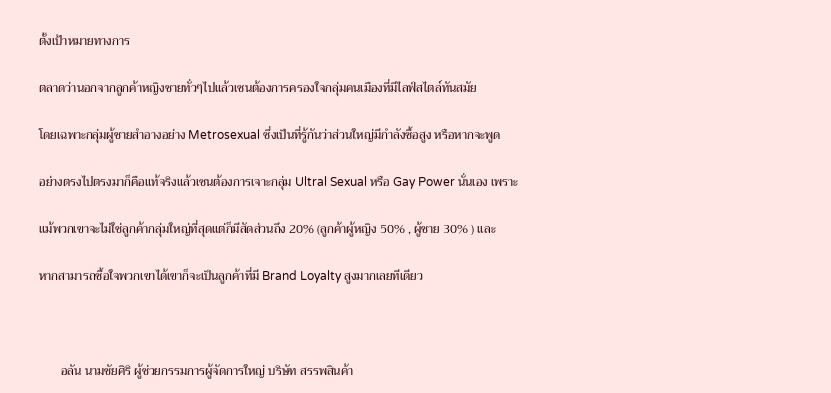ตั้งเป้าหมายทางการ

ตลาดว่านอกจากลูกค้าหญิงชายทั่วๆไปแล้วเซนต้องการครองใจกลุ่มคนเมืองที่มีไลฟ์สไตล์ทันสมัย

โดยเฉพาะกลุ่มผู้ชายสำอางอย่าง Metrosexual ซึ่งเป็นที่รู้กันว่าส่วนใหญ่มีกำลังซื้อสูง หรือหากจะพูด

อย่างตรงไปตรงมาก็คือแท้จริงแล้วเซนต้องการเจาะกลุ่ม Ultral Sexual หรือ Gay Power นั่นเอง เพราะ

แม้พวกเขาจะไม่ใช่ลูกค้ากลุ่มใหญ่ที่สุดแต่ก็มีสัดส่วนถึง 20% (ลูกค้าผู้หญิง 50% , ผู้ชาย 30% ) และ

หากสามารถซื้อใจพวกเขาได้เขาก็จะเป็นลูกค้าที่มี Brand Loyalty สูงมากเลยทีเดียว



       อลัน นามชัยศิริ ผู้ช่วยกรรมการผู้จัดการใหญ่ บริษัท สรรพสินค้า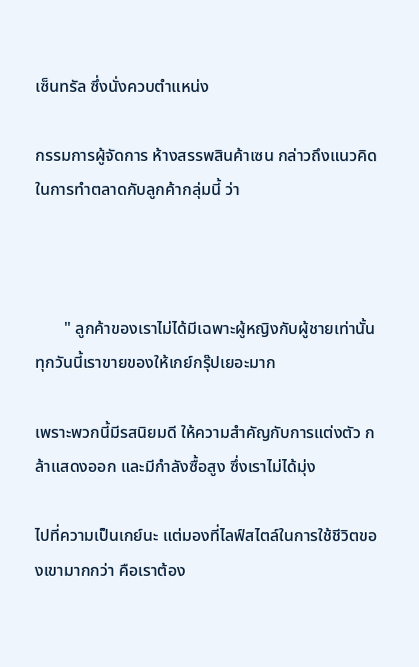เซ็นทรัล ซึ่งนั่งควบตำแหน่ง

กรรมการผู้จัดการ ห้างสรรพสินค้าเซน กล่าวถึงแนวคิดในการทำตลาดกับลูกค้ากลุ่มนี้ ว่า



       " ลูกค้าของเราไม่ได้มีเฉพาะผู้หญิงกับผู้ชายเท่านั้น ทุกวันนี้เราขายของให้เกย์กรุ๊ปเยอะมาก

เพราะพวกนี้มีรสนิยมดี ให้ความสำคัญกับการแต่งตัว กล้าแสดงออก และมีกำลังซื้อสูง ซึ่งเราไม่ได้มุ่ง

ไปที่ความเป็นเกย์นะ แต่มองที่ไลฟ์สไตล์ในการใช้ชีวิตของเขามากกว่า คือเราต้อง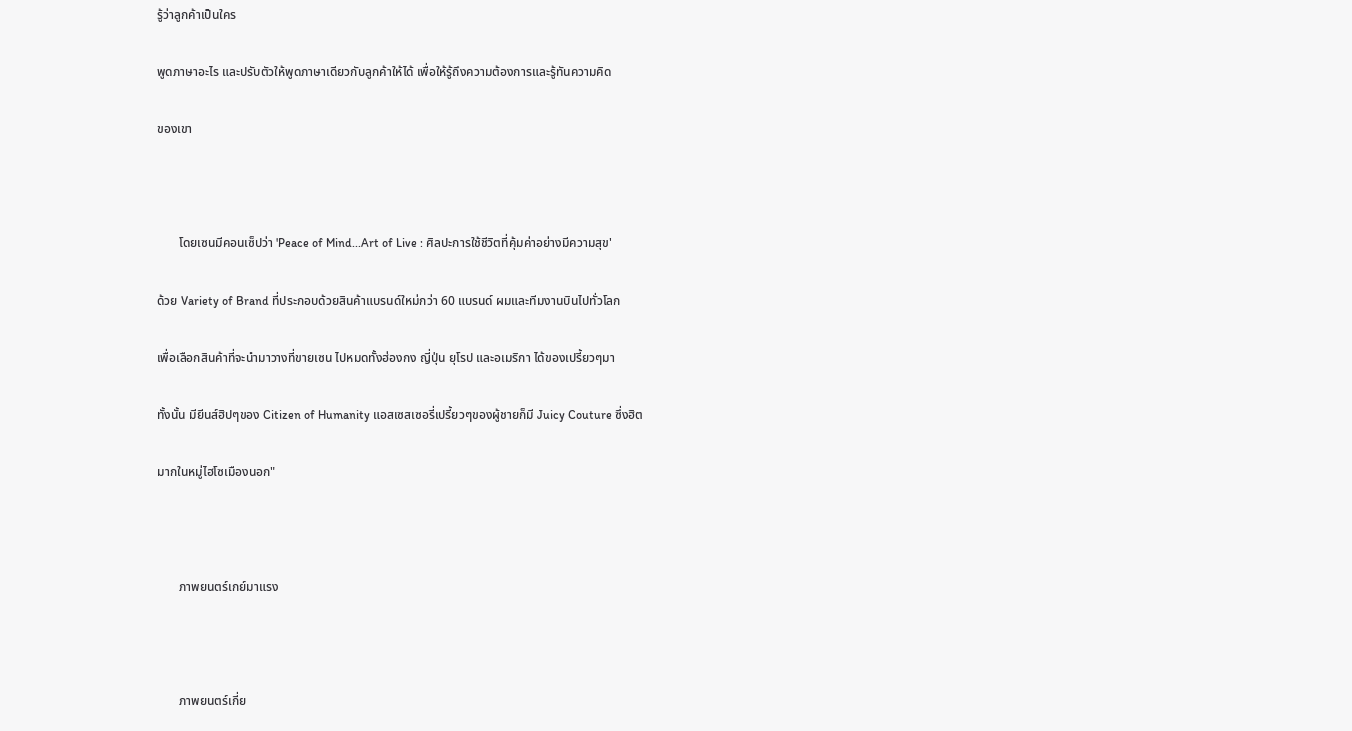รู้ว่าลูกค้าเป็นใคร

พูดภาษาอะไร และปรับตัวให้พูดภาษาเดียวกับลูกค้าให้ได้ เพื่อให้รู้ถึงความต้องการและรู้ทันความคิด

ของเขา



       โดยเซนมีคอนเซ็ปว่า 'Peace of Mind...Art of Live : ศิลปะการใช้ชีวิตที่คุ้มค่าอย่างมีความสุข'

ด้วย Variety of Brand ที่ประกอบด้วยสินค้าแบรนด์ใหม่กว่า 60 แบรนด์ ผมและทีมงานบินไปทั่วโลก

เพื่อเลือกสินค้าที่จะนำมาวางที่ขายเซน ไปหมดทั้งฮ่องกง ญี่ปุ่น ยุโรป และอเมริกา ได้ของเปรี้ยวๆมา

ทั้งนั้น มียีนส์ฮิปๆของ Citizen of Humanity แอสเซสเซอรี่เปรี้ยวๆของผู้ชายก็มี Juicy Couture ซึ่งฮิต

มากในหมู่ไฮโซเมืองนอก"



       ภาพยนตร์เกย์มาแรง



       ภาพยนตร์เกี่ย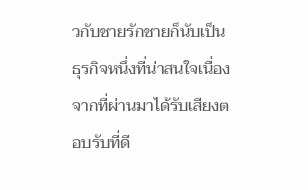วกับชายรักชายก็นับเป็นธุรกิจหนึ่งที่น่าสนใจเนื่องจากที่ผ่านมาได้รับเสียงตอบรับที่ดี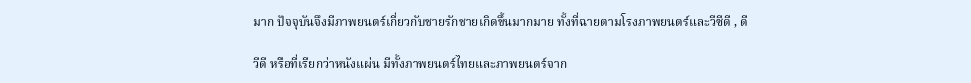มาก ปัจจุบันจึงมีภาพยนตร์เกี่ยวกับชายรักชายเกิดขึ้นมากมาย ทั้งที่ฉายตามโรงภาพยนตร์และวีซีดี , ดี

วีดี หรือที่เรียกว่าหนังแผ่น มีทั้งภาพยนตร์ไทยและภาพยนตร์จาก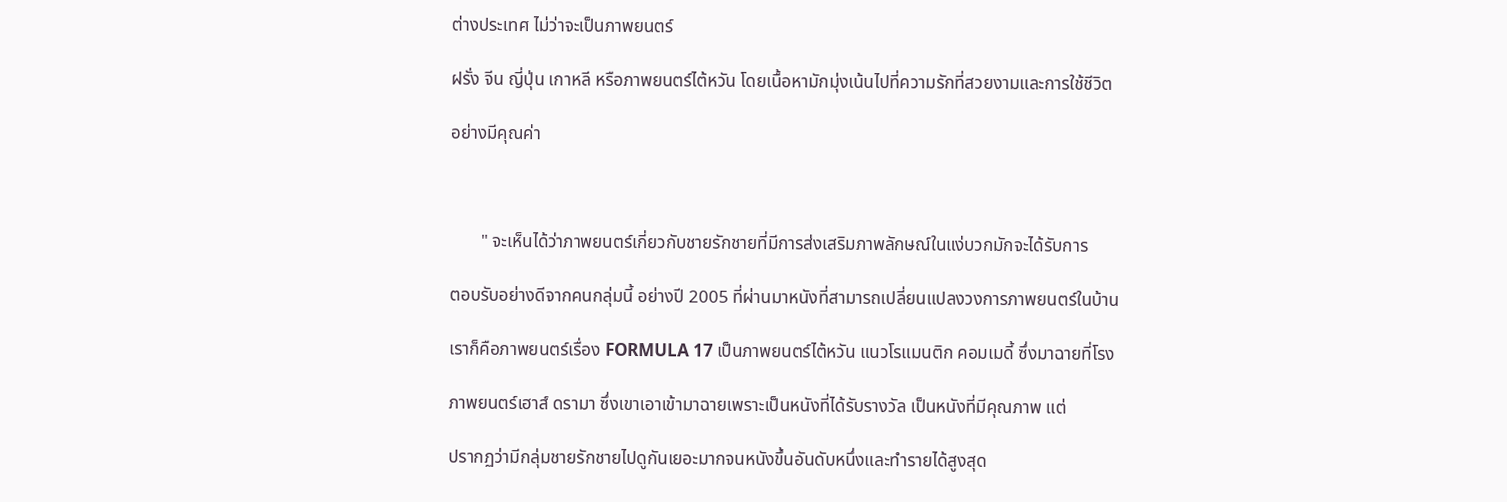ต่างประเทศ ไม่ว่าจะเป็นภาพยนตร์

ฝรั่ง จีน ญี่ปุ่น เกาหลี หรือภาพยนตร์ไต้หวัน โดยเนื้อหามักมุ่งเน้นไปที่ความรักที่สวยงามและการใช้ชีวิต

อย่างมีคุณค่า



       " จะเห็นได้ว่าภาพยนตร์เกี่ยวกับชายรักชายที่มีการส่งเสริมภาพลักษณ์ในแง่บวกมักจะได้รับการ

ตอบรับอย่างดีจากคนกลุ่มนี้ อย่างปี 2005 ที่ผ่านมาหนังที่สามารถเปลี่ยนแปลงวงการภาพยนตร์ในบ้าน

เราก็คือภาพยนตร์เรื่อง FORMULA 17 เป็นภาพยนตร์ไต้หวัน แนวโรแมนติก คอมเมดี้ ซึ่งมาฉายที่โรง

ภาพยนตร์เฮาส์ ดรามา ซึ่งเขาเอาเข้ามาฉายเพราะเป็นหนังที่ได้รับรางวัล เป็นหนังที่มีคุณภาพ แต่

ปรากฏว่ามีกลุ่มชายรักชายไปดูกันเยอะมากจนหนังขึ้นอันดับหนึ่งและทำรายได้สูงสุด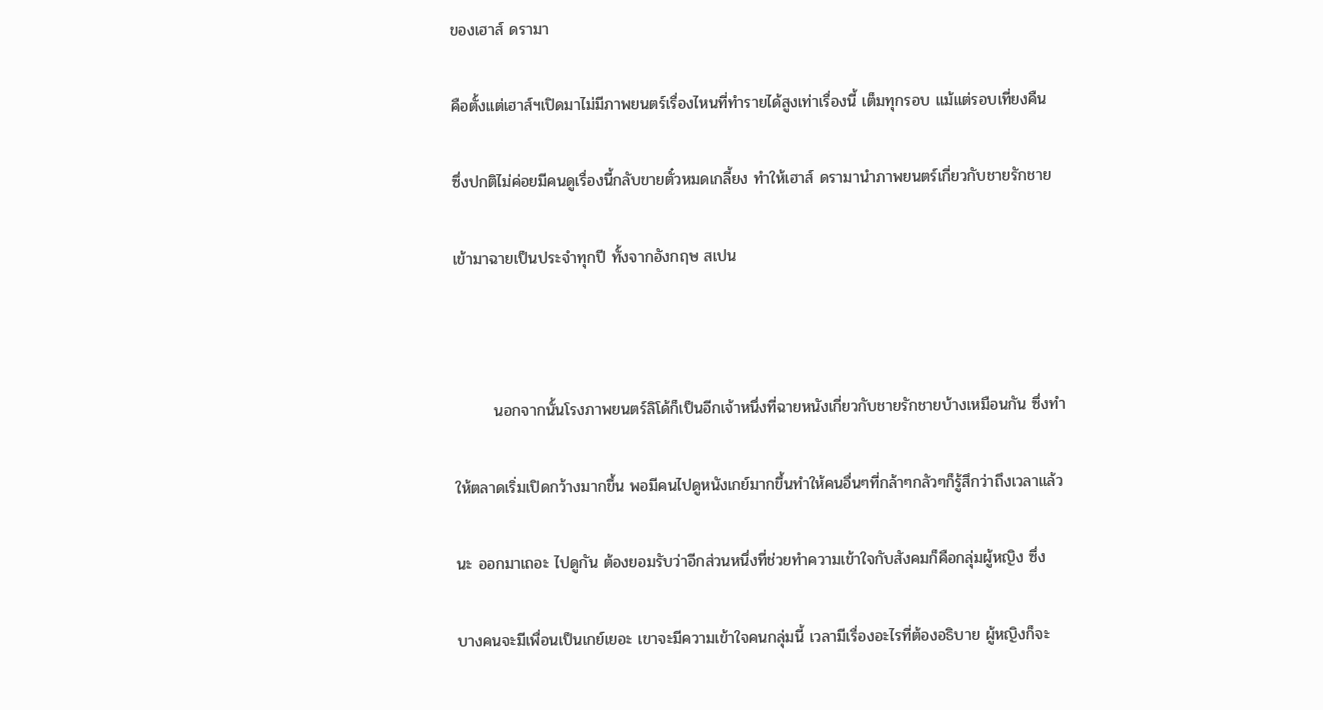ของเฮาส์ ดรามา

คือตั้งแต่เฮาส์ฯเปิดมาไม่มีภาพยนตร์เรื่องไหนที่ทำรายได้สูงเท่าเรื่องนี้ เต็มทุกรอบ แม้แต่รอบเที่ยงคืน

ซึ่งปกติไม่ค่อยมีคนดูเรื่องนี้กลับขายตั๋วหมดเกลี้ยง ทำให้เฮาส์ ดรามานำภาพยนตร์เกี่ยวกับชายรักชาย

เข้ามาฉายเป็นประจำทุกปี ทั้งจากอังกฤษ สเปน



       นอกจากนั้นโรงภาพยนตร์ลิโด้ก็เป็นอีกเจ้าหนึ่งที่ฉายหนังเกี่ยวกับชายรักชายบ้างเหมือนกัน ซึ่งทำ

ให้ตลาดเริ่มเปิดกว้างมากขึ้น พอมีคนไปดูหนังเกย์มากขึ้นทำให้คนอื่นๆที่กล้าๆกลัวๆก็รู้สึกว่าถึงเวลาแล้ว

นะ ออกมาเถอะ ไปดูกัน ต้องยอมรับว่าอีกส่วนหนึ่งที่ช่วยทำความเข้าใจกับสังคมก็คือกลุ่มผู้หญิง ซึ่ง

บางคนจะมีเพื่อนเป็นเกย์เยอะ เขาจะมีความเข้าใจคนกลุ่มนี้ เวลามีเรื่องอะไรที่ต้องอธิบาย ผู้หญิงก็จะ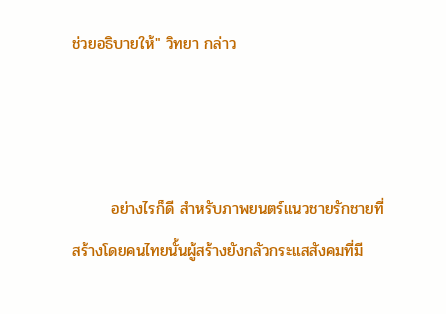ช่วยอธิบายให้" วิทยา กล่าว



       อย่างไรก็ดี สำหรับภาพยนตร์แนวชายรักชายที่สร้างโดยคนไทยนั้นผู้สร้างยังกลัวกระแสสังคมที่มี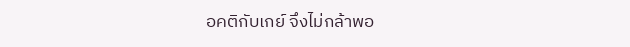อคติกับเกย์ จึงไม่กล้าพอ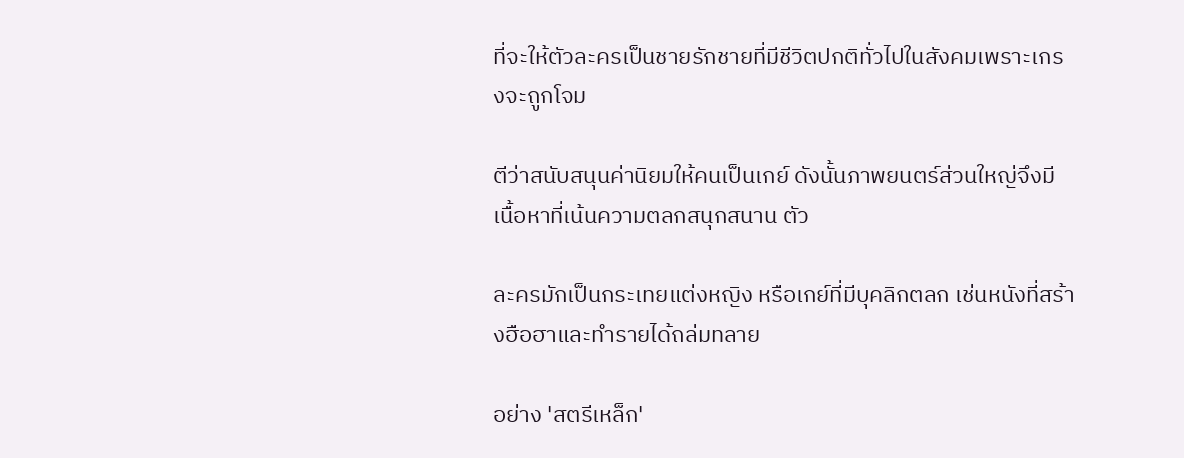ที่จะให้ตัวละครเป็นชายรักชายที่มีชีวิตปกติทั่วไปในสังคมเพราะเกรงจะถูกโจม

ตีว่าสนับสนุนค่านิยมให้คนเป็นเกย์ ดังนั้นภาพยนตร์ส่วนใหญ่จึงมีเนื้อหาที่เน้นความตลกสนุกสนาน ตัว

ละครมักเป็นกระเทยแต่งหญิง หรือเกย์ที่มีบุคลิกตลก เช่นหนังที่สร้างฮือฮาและทำรายได้ถล่มทลาย

อย่าง 'สตรีเหล็ก'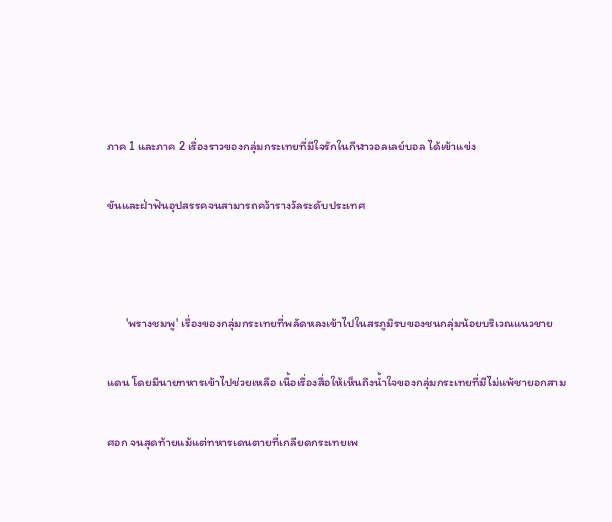ภาค 1 และภาค 2 เรื่องราวของกลุ่มกระเทยที่มีใจรักในกีฬาวอลเลย์บอล ได้เข้าแข่ง

ขันและฝ่าฟันอุปสรรคจนสามารถคว้ารางวัลระดับประเทศ



       'พรางชมพู' เรื่องของกลุ่มกระเทยที่พลัดหลงเข้าไปในสรภูมิรบของชนกลุ่มน้อยบริเวณแนวชาย

แดน โดยมีนายทหารเข้าไปช่วยเหลือ เนื้อเรื่องสื่อให้เห็นถึงน้ำใจของกลุ่มกระเทยที่มีไม่แพ้ชายอกสาม

ศอก จนสุดท้ายแม้แต่ทหารเดนตายที่เกลียดกระเทยเพ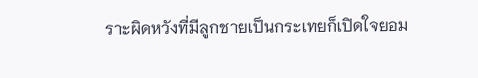ราะผิดหวังที่มีลูกชายเป็นกระเทยก็เปิดใจยอม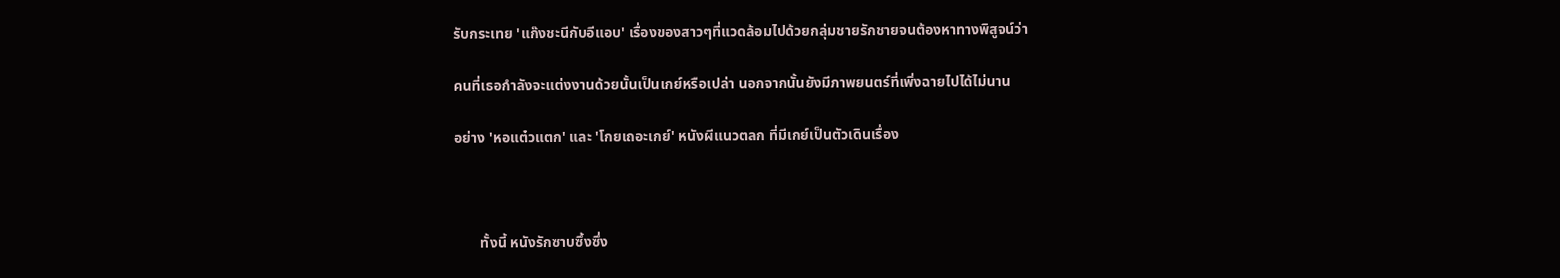รับกระเทย 'แก๊งชะนีกับอีแอบ' เรื่องของสาวๆที่แวดล้อมไปด้วยกลุ่มชายรักชายจนต้องหาทางพิสูจน์ว่า

คนที่เธอกำลังจะแต่งงานด้วยนั้นเป็นเกย์หรือเปล่า นอกจากนั้นยังมีภาพยนตร์ที่เพิ่งฉายไปได้ไม่นาน

อย่าง 'หอแต๋วแตก' และ 'โกยเถอะเกย์' หนังผีแนวตลก ที่มีเกย์เป็นตัวเดินเรื่อง



       ทั้งนี้ หนังรักซาบซึ้งซึ่ง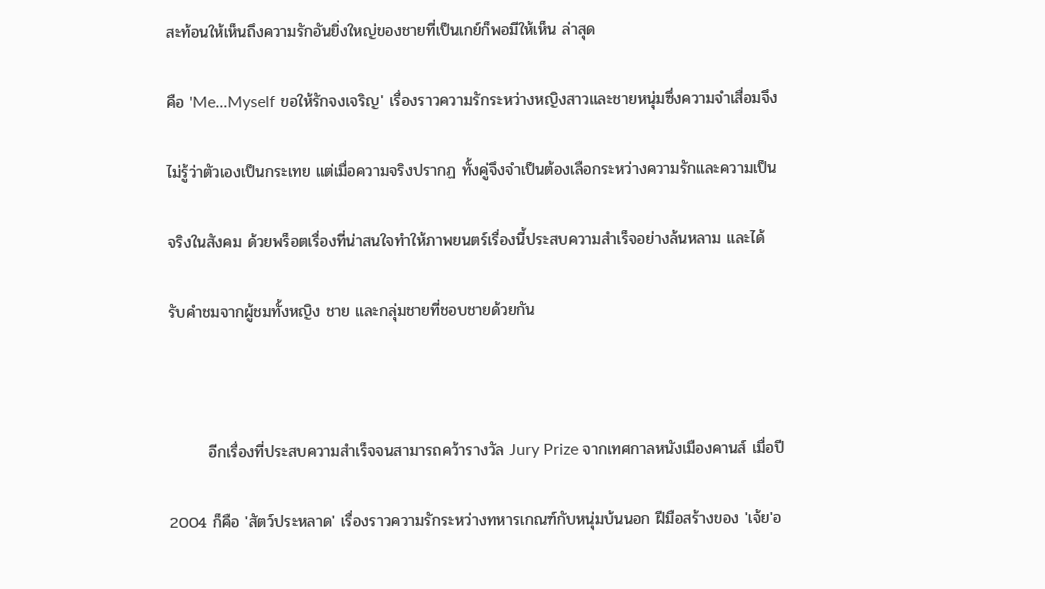สะท้อนให้เห็นถึงความรักอันยิ่งใหญ่ของชายที่เป็นเกย์ก็พอมีให้เห็น ล่าสุด

คือ 'Me...Myself ขอให้รักจงเจริญ' เรื่องราวความรักระหว่างหญิงสาวและชายหนุ่มซึ่งความจำเสื่อมจึง

ไม่รู้ว่าตัวเองเป็นกระเทย แต่เมื่อความจริงปรากฏ ทั้งคู่จึงจำเป็นต้องเลือกระหว่างความรักและความเป็น

จริงในสังคม ด้วยพร็อตเรื่องที่น่าสนใจทำให้ภาพยนตร์เรื่องนี้ประสบความสำเร็จอย่างล้นหลาม และได้

รับคำชมจากผู้ชมทั้งหญิง ชาย และกลุ่มชายที่ชอบชายด้วยกัน



       อีกเรื่องที่ประสบความสำเร็จจนสามารถคว้ารางวัล Jury Prize จากเทศกาลหนังเมืองคานส์ เมื่อปี

2004 ก็คือ 'สัตว์ประหลาด' เรื่องราวความรักระหว่างทหารเกณฑ์กับหนุ่มบ้นนอก ฝีมือสร้างของ 'เจ้ย'อ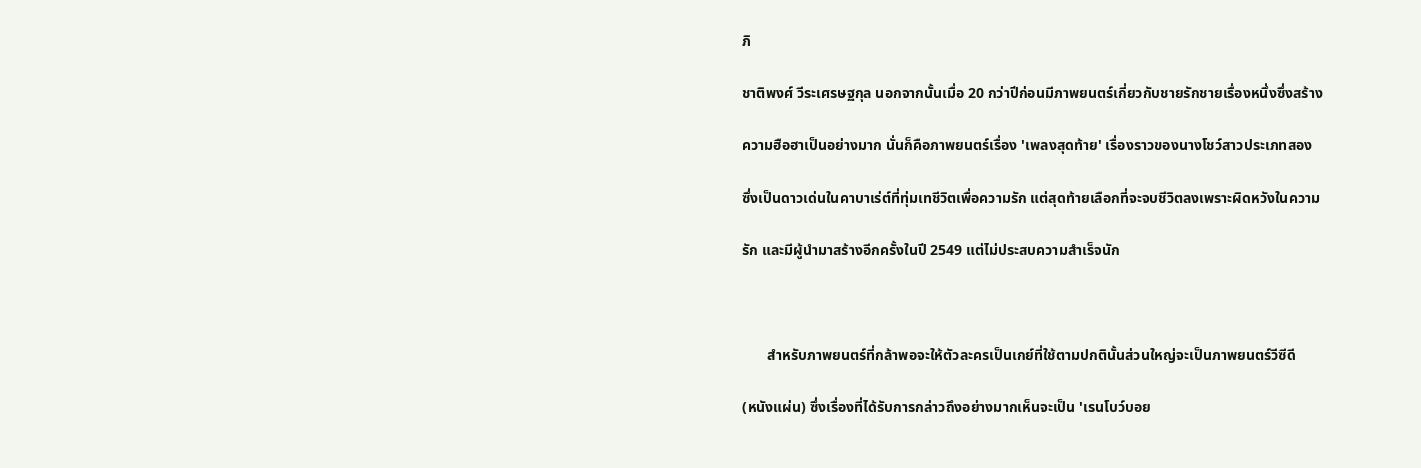ภิ

ชาติพงศ์ วีระเศรษฐกุล นอกจากนั้นเมื่อ 20 กว่าปีก่อนมีภาพยนตร์เกี่ยวกับชายรักชายเรื่องหนึ่งซึ่งสร้าง

ความฮือฮาเป็นอย่างมาก นั่นก็คือภาพยนตร์เรื่อง 'เพลงสุดท้าย' เรื่องราวของนางโชว์สาวประเภทสอง

ซึ่งเป็นดาวเด่นในคาบาเร่ต์ที่ทุ่มเทชีวิตเพื่อความรัก แต่สุดท้ายเลือกที่จะจบชีวิตลงเพราะผิดหวังในความ

รัก และมีผู้นำมาสร้างอีกครั้งในปี 2549 แต่ไม่ประสบความสำเร็จนัก



       สำหรับภาพยนตร์ที่กล้าพอจะให้ตัวละครเป็นเกย์ที่ใช้ตามปกตินั้นส่วนใหญ่จะเป็นภาพยนตร์วีซีดี

(หนังแผ่น) ซึ่งเรื่องที่ได้รับการกล่าวถึงอย่างมากเห็นจะเป็น 'เรนโบว์บอย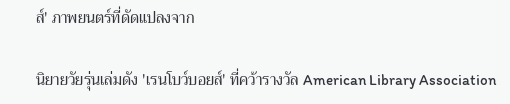ส์' ภาพยนตร์ที่ดัดแปลงจาก

นิยายวัยรุ่นเล่มดัง 'เรนโบว์บอยส์' ที่คว้ารางวัล American Library Association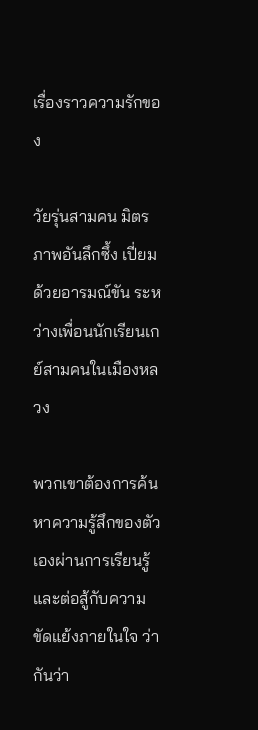เรื่องราวความรักของ

วัยรุ่นสามคน มิตรภาพอันลึกซึ้ง เปี่ยมด้วยอารมณ์ขัน ระหว่างเพื่อนนักเรียนเกย์สามคนในเมืองหลวง

พวกเขาต้องการค้นหาความรู้สึกของตัวเองผ่านการเรียนรู้และต่อสู้กับความขัดแย้งภายในใจ ว่ากันว่า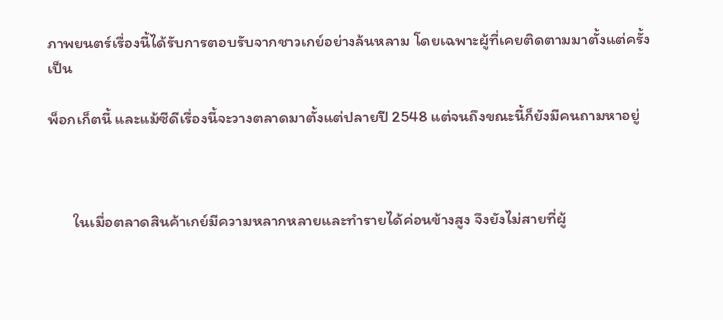ภาพยนตร์เรื่องนี้ได้รับการตอบรับจากชาวเกย์อย่างล้นหลาม โดยเฉพาะผู้ที่เคยติดตามมาตั้งแต่ครั้งเป็น

พ็อกเก็ตนี้ และแม้ซีดีเรื่องนี้จะวางตลาดมาตั้งแต่ปลายปี 2548 แต่จนถึงขณะนี้ก็ยังมีคนถามหาอยู่



       ในเมื่อตลาดสินค้าเกย์มีความหลากหลายและทำรายได้ค่อนข้างสูง จึงยังไม่สายที่ผู้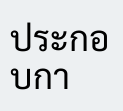ประกอบกา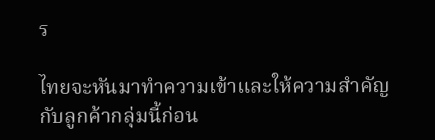ร

ไทยจะหันมาทำความเข้าและให้ความสำคัญกับลูกค้ากลุ่มนี้ก่อน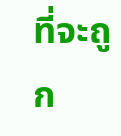ที่จะถูก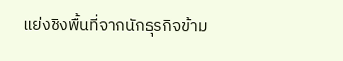แย่งชิงพื้นที่จากนักธุรกิจข้าม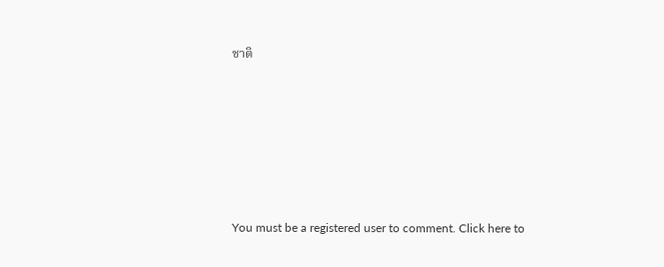ชาติ









You must be a registered user to comment. Click here to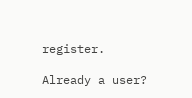register.

Already a user?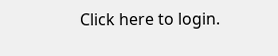Click here to login.